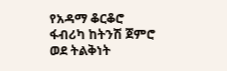የአዳማ ቆርቆሮ ፋብሪካ ከትንሽ ጀምሮ ወደ ትልቅነት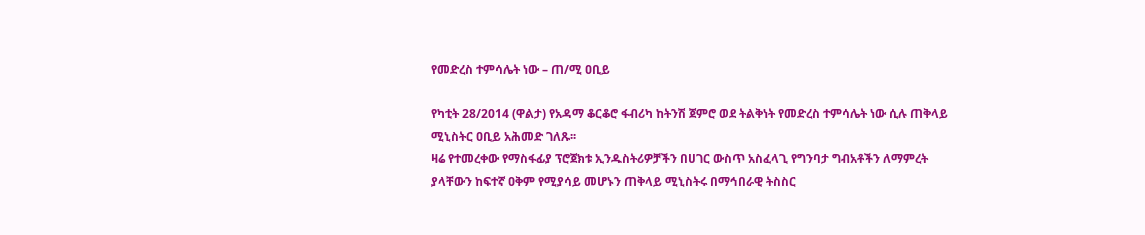የመድረስ ተምሳሌት ነው – ጠ/ሚ ዐቢይ

የካቲት 28/2014 (ዋልታ) የአዳማ ቆርቆሮ ፋብሪካ ከትንሽ ጀምሮ ወደ ትልቅነት የመድረስ ተምሳሌት ነው ሲሉ ጠቅላይ ሚኒስትር ዐቢይ አሕመድ ገለጹ፡፡
ዛሬ የተመረቀው የማስፋፊያ ፕሮጀክቱ ኢንዱስትሪዎቻችን በሀገር ውስጥ አስፈላጊ የግንባታ ግብአቶችን ለማምረት ያላቸውን ከፍተኛ ዐቅም የሚያሳይ መሆኑን ጠቅላይ ሚኒስትሩ በማኅበራዊ ትስስር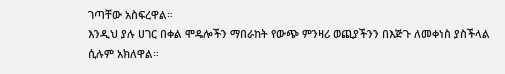ገጣቸው አስፍረዋል።
እንዲህ ያሉ ሀገር በቀል ሞዴሎችን ማበራከት የውጭ ምንዛሪ ወጪያችንን በእጅጉ ለመቀነስ ያስችላል ሲሉም አክለዋል።